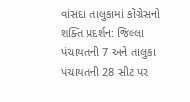વાંસદા તાલુકામાં કોંગ્રેસનો શક્તિ પ્રદર્શન: જિલ્લા પંચાયતની 7 અને તાલુકા પંચાયતની 28 સીટ પર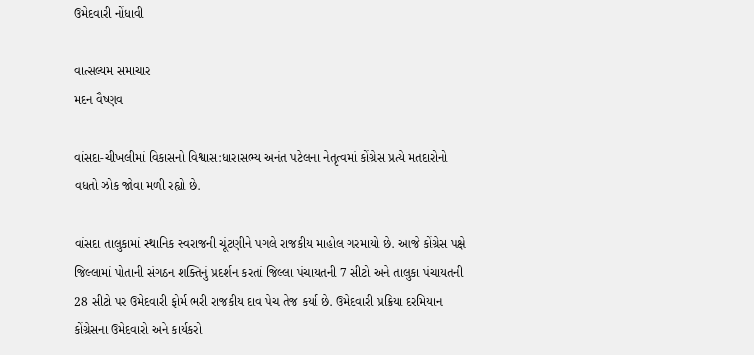ઉમેદવારી નોંધાવી

વાત્સલ્યમ સમાચાર
મદન વૈષ્ણવ

વાંસદા-ચીખલીમાં વિકાસનો વિશ્વાસ:ધારાસભ્ય અનંત પટેલના નેતૃત્વમાં કોંગ્રેસ પ્રત્યે મતદારોનો વધતો ઝોક જોવા મળી રહ્યો છે.

વાંસદા તાલુકામાં સ્થાનિક સ્વરાજની ચૂંટણીને પગલે રાજકીય માહોલ ગરમાયો છે. આજે કોંગ્રેસ પક્ષે જિલ્લામાં પોતાની સંગઠન શક્તિનું પ્રદર્શન કરતાં જિલ્લા પંચાયતની 7 સીટો અને તાલુકા પંચાયતની 28 સીટો પર ઉમેદવારી ફોર્મ ભરી રાજકીય દાવ પેચ તેજ કર્યા છે. ઉમેદવારી પ્રક્રિયા દરમિયાન કોંગ્રેસના ઉમેદવારો અને કાર્યકરો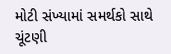મોટી સંખ્યામાં સમર્થકો સાથે ચૂંટણી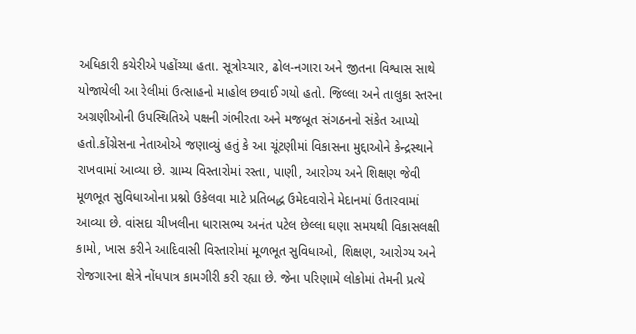અધિકારી કચેરીએ પહોંચ્યા હતા. સૂત્રોચ્ચાર, ઢોલ-નગારા અને જીતના વિશ્વાસ સાથે યોજાયેલી આ રેલીમાં ઉત્સાહનો માહોલ છવાઈ ગયો હતો. જિલ્લા અને તાલુકા સ્તરના અગ્રણીઓની ઉપસ્થિતિએ પક્ષની ગંભીરતા અને મજબૂત સંગઠનનો સંકેત આપ્યો હતો.કોંગ્રેસના નેતાઓએ જણાવ્યું હતું કે આ ચૂંટણીમાં વિકાસના મુદ્દાઓને કેન્દ્રસ્થાને રાખવામાં આવ્યા છે. ગ્રામ્ય વિસ્તારોમાં રસ્તા, પાણી, આરોગ્ય અને શિક્ષણ જેવી મૂળભૂત સુવિધાઓના પ્રશ્નો ઉકેલવા માટે પ્રતિબદ્ધ ઉમેદવારોને મેદાનમાં ઉતારવામાં આવ્યા છે. વાંસદા ચીખલીના ધારાસભ્ય અનંત પટેલ છેલ્લા ઘણા સમયથી વિકાસલક્ષી કામો, ખાસ કરીને આદિવાસી વિસ્તારોમાં મૂળભૂત સુવિધાઓ, શિક્ષણ, આરોગ્ય અને રોજગારના ક્ષેત્રે નોંધપાત્ર કામગીરી કરી રહ્યા છે. જેના પરિણામે લોકોમાં તેમની પ્રત્યે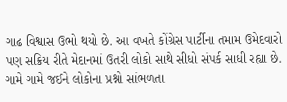ગાઢ વિશ્વાસ ઉભો થયો છે. આ વખતે કોંગ્રેસ પાર્ટીના તમામ ઉમેદવારો પણ સક્રિય રીતે મેદાનમાં ઉતરી લોકો સાથે સીધો સંપર્ક સાધી રહ્યા છે. ગામે ગામે જઈને લોકોના પ્રશ્નો સાંભળતા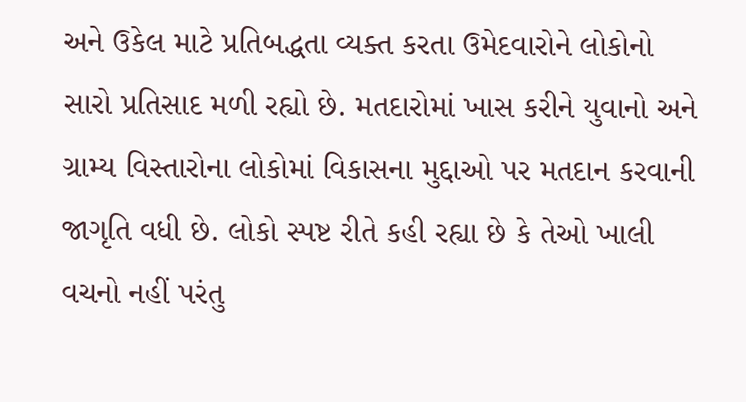અને ઉકેલ માટે પ્રતિબદ્ધતા વ્યક્ત કરતા ઉમેદવારોને લોકોનો સારો પ્રતિસાદ મળી રહ્યો છે. મતદારોમાં ખાસ કરીને યુવાનો અને ગ્રામ્ય વિસ્તારોના લોકોમાં વિકાસના મુદ્દાઓ પર મતદાન કરવાની જાગૃતિ વધી છે. લોકો સ્પષ્ટ રીતે કહી રહ્યા છે કે તેઓ ખાલી વચનો નહીં પરંતુ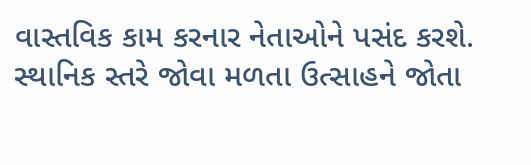વાસ્તવિક કામ કરનાર નેતાઓને પસંદ કરશે. સ્થાનિક સ્તરે જોવા મળતા ઉત્સાહને જોતા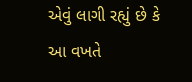એવું લાગી રહ્યું છે કે આ વખતે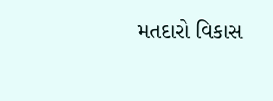મતદારો વિકાસ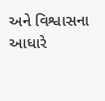અને વિશ્વાસના આધારે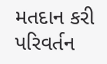મતદાન કરી પરિવર્તન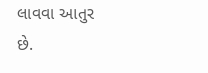લાવવા આતુર છે.